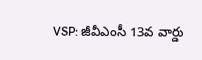VSP: జీవీఎంసీ 13వ వార్డు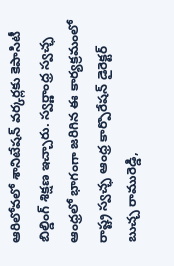ఆరిలోవలో శానిటేషన్ వర్కర్లకు కెపాసిటీ బిల్డింగ్ శిక్షణ ఇచ్చారు. స్వర్ణాంధ్ర స్వచ్ఛ ఆంధ్రలో భాగంగా జరిగిన ఈ కార్యక్రమంలో రాష్ట్ర స్వచ్ఛ ఆంధ్ర కార్పొరేషన్ డైరెక్టర్ బుచ్చ రామురెడ్డి,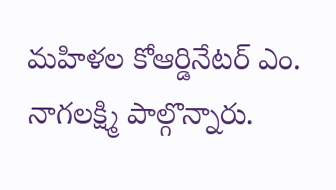మహిళల కోఆర్డినేటర్ ఎం. నాగలక్ష్మి పాల్గొన్నారు.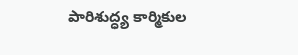పారిశుద్ధ్య కార్మికుల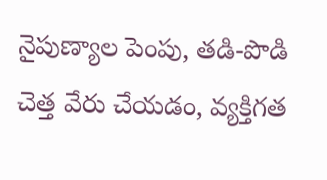నైపుణ్యాల పెంపు, తడి-పొడి చెత్త వేరు చేయడం, వ్యక్తిగత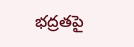భద్రతపై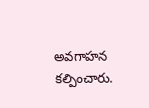అవగాహన కల్పించారు.